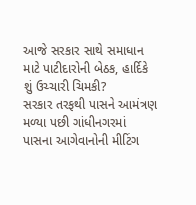આજે સરકાર સાથે સમાધાન માટે પાટીદારોની બેઠક, હાર્દિકે શું ઉચ્ચારી ચિમકી?
સરકાર તરફથી પાસને આમંત્રણ મળ્યા પછી ગાંધીનગરમાં પાસના આગેવાનોની મીટિંગ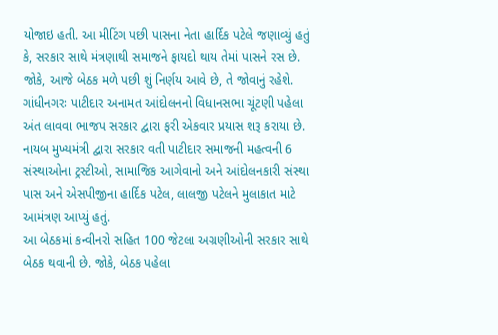યોજાઇ હતી. આ મીટિંગ પછી પાસના નેતા હાર્દિક પટેલે જણાવ્યું હતું કે, સરકાર સાથે મંત્રણાથી સમાજને ફાયદો થાય તેમાં પાસને રસ છે. જોકે, આજે બેઠક મળે પછી શું નિર્ણય આવે છે, તે જોવાનું રહેશે.
ગાંધીનગરઃ પાટીદાર અનામત આંદોલનનો વિધાનસભા ચૂંટણી પહેલા અંત લાવવા ભાજપ સરકાર દ્વારા ફરી એકવાર પ્રયાસ શરૂ કરાયા છે. નાયબ મુખ્યમંત્રી દ્વારા સરકાર વતી પાટીદાર સમાજની મહત્વની 6 સંસ્થાઓના ટ્રસ્ટીઓ, સામાજિક આગેવાનો અને આંદોલનકારી સંસ્થા પાસ અને એસપીજીના હાર્દિક પટેલ, લાલજી પટેલને મુલાકાત માટે આમંત્રણ આપ્યું હતું.
આ બેઠકમાં કન્વીનરો સહિત 100 જેટલા અગ્રણીઓની સરકાર સાથે બેઠક થવાની છે. જોકે, બેઠક પહેલા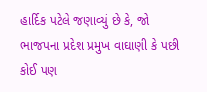હાર્દિક પટેલે જણાવ્યું છે કે, જો ભાજપના પ્રદેશ પ્રમુખ વાઘાણી કે પછી કોઈ પણ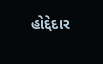હોદ્દેદાર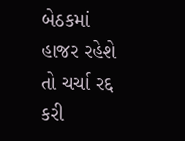બેઠકમાં હાજર રહેશે તો ચર્ચા રદ્દ કરી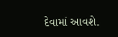દેવામાં આવશે.